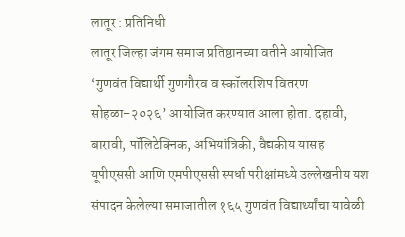लातूर : प्रतिनिधी
लातूर जिल्हा जंगम समाज प्रतिष्ठानच्या वतीने आयोजित ‘गुणवंत विद्यार्थी गुणगौरव व स्कॉलरशिप वितरण सोहळा-२०२६’ आयोजित करण्यात आला होता. दहावी, बारावी, पॉलिटेक्निक, अभियांत्रिकी, वैद्यकीय यासह यूपीएससी आणि एमपीएससी स्पर्धा परीक्षांमध्ये उल्लेखनीय यश संपादन केलेल्या समाजातील १६५ गुणवंत विद्यार्थ्यांचा यावेळी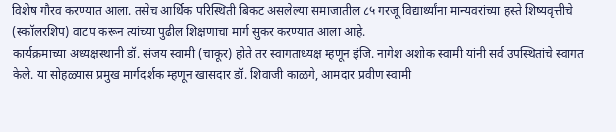विशेष गौरव करण्यात आला. तसेच आर्थिक परिस्थिती बिकट असलेल्या समाजातील ८५ गरजू विद्यार्थ्यांना मान्यवरांच्या हस्ते शिष्यवृत्तीचे (स्कॉलरशिप) वाटप करून त्यांच्या पुढील शिक्षणाचा मार्ग सुकर करण्यात आला आहे.
कार्यक्रमाच्या अध्यक्षस्थानी डॉ. संजय स्वामी (चाकूर) होते तर स्वागताध्यक्ष म्हणून इंजि. नागेश अशोक स्वामी यांनी सर्व उपस्थितांचे स्वागत केले. या सोहळ्यास प्रमुख मार्गदर्शक म्हणून खासदार डॉ. शिवाजी काळगे, आमदार प्रवीण स्वामी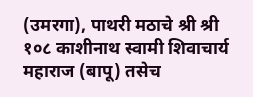(उमरगा), पाथरी मठाचे श्री श्री १०८ काशीनाथ स्वामी शिवाचार्य महाराज (बापू) तसेच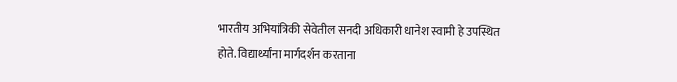भारतीय अभियांत्रिकी सेवेतील सनदी अधिकारी धानेश स्वामी हे उपस्थित होते. विद्यार्थ्यांना मार्गदर्शन करताना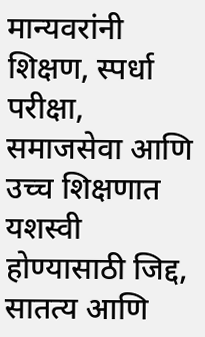मान्यवरांनी शिक्षण, स्पर्धा परीक्षा, समाजसेवा आणि उच्च शिक्षणात यशस्वी होण्यासाठी जिद्द, सातत्य आणि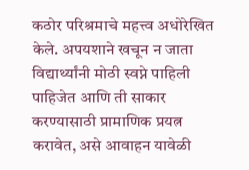कठोर परिश्रमाचे महत्त्व अधोरेखित केले. अपयशाने खचून न जाता विद्यार्थ्यांनी मोठी स्वप्ने पाहिली पाहिजेत आणि ती साकार करण्यासाठी प्रामाणिक प्रयत्न करावेत, असे आवाहन यावेळी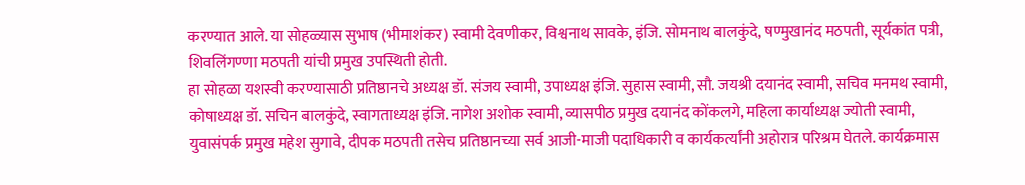करण्यात आले. या सोहळ्यास सुभाष (भीमाशंकर) स्वामी देवणीकर, विश्वनाथ सावके, इंजि. सोमनाथ बालकुंदे, षण्मुखानंद मठपती, सूर्यकांत पत्री, शिवलिंगण्णा मठपती यांची प्रमुख उपस्थिती होती.
हा सोहळा यशस्वी करण्यासाठी प्रतिष्ठानचे अध्यक्ष डॉ. संजय स्वामी, उपाध्यक्ष इंजि. सुहास स्वामी, सौ. जयश्री दयानंद स्वामी, सचिव मनमथ स्वामी, कोषाध्यक्ष डॉ. सचिन बालकुंदे, स्वागताध्यक्ष इंजि. नागेश अशोक स्वामी, व्यासपीठ प्रमुख दयानंद कोंकलगे, महिला कार्याध्यक्ष ज्योती स्वामी, युवासंपर्क प्रमुख महेश सुगावे, दीपक मठपती तसेच प्रतिष्ठानच्या सर्व आजी-माजी पदाधिकारी व कार्यकर्त्यांनी अहोरात्र परिश्रम घेतले. कार्यक्रमास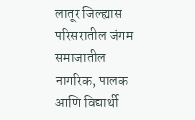लातूर जिल्ह्यास परिसरातील जंगम समाजातील नागरिक, पालक आणि विद्यार्थी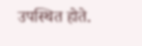उपस्थित होते.